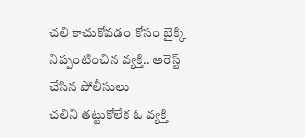చలి కాచుకోవడం కోసం బైక్కి నిప్పంటించిన వ్యక్తి.. అరెస్ట్ చేసిన పోలీసులు
చలిని తట్టుకోలేక ఓ వ్యక్తి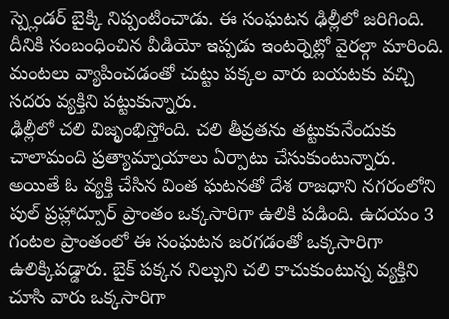స్ప్లెండర్ బైక్కి నిప్పంటించాడు. ఈ సంఘటన ఢిల్లీలో జరిగింది. దీనికి సంబంధించిన వీడియో ఇప్పడు ఇంటర్నెట్లో వైరల్గా మారింది. మంటలు వ్యాపించడంతో చుట్టు పక్కల వారు బయటకు వచ్చి సదరు వ్యక్తిని పట్టుకున్నారు.
ఢిల్లీలో చలి విజృంభిస్తోంది. చలి తీవ్రతను తట్టుకునేందుకు చాలామంది ప్రత్యామ్నాయాలు ఏర్పాటు చేసుకుంటున్నారు. అయితే ఓ వ్యక్తి చేసిన వింత ఘటనతో దేశ రాజధాని నగరంలోని పుల్ ప్రహ్లాద్పూర్ ప్రాంతం ఒక్కసారిగా ఉలికి పడింది. ఉదయం 3 గంటల ప్రాంతంలో ఈ సంఘటన జరగడంతో ఒక్కసారిగా ఉలిక్కిపడ్డారు. బైక్ పక్కన నిల్చుని చలి కాచుకుంటున్న వ్యక్తిని చూసి వారు ఒక్కసారిగా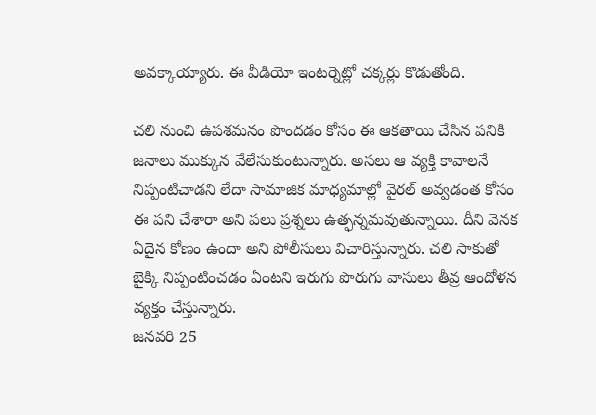అవక్కాయ్యారు. ఈ వీడియో ఇంటర్నెట్లో చక్కర్లు కొడుతోంది.

చలి నుంచి ఉపశమనం పొందడం కోసం ఈ ఆకతాయి చేసిన పనికి జనాలు ముక్కున వేలేసుకుంటున్నారు. అసలు ఆ వ్యక్తి కావాలనే నిప్పంటిచాడని లేదా సామాజిక మాధ్యమాల్లో వైరల్ అవ్వడంత కోసం ఈ పని చేశారా అని పలు ప్రశ్నలు ఉత్ఫన్నమవుతున్నాయి. దీని వెనక ఏదైన కోణం ఉందా అని పోలీసులు విచారిస్తున్నారు. చలి సాకుతో బైక్కి నిప్పంటించడం ఏంటని ఇరుగు పొరుగు వాసులు తీవ్ర ఆందోళన వ్యక్తం చేస్తున్నారు.
జనవరి 25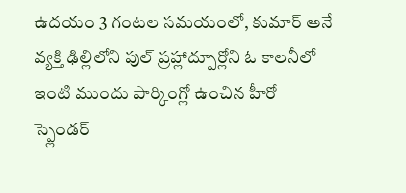ఉదయం 3 గంటల సమయంలో, కుమార్ అనే వ్యక్తి ఢిల్లిలోని పుల్ ప్రహ్లాద్పూర్లోని ఓ కాలనీలో ఇంటి ముందు పార్కింగ్లో ఉంచిన హీరో స్ప్లెండర్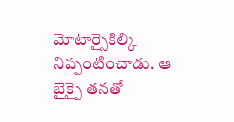మోటార్సైకిల్కి నిప్పంటించాడు. ఆ బైక్పై తనతో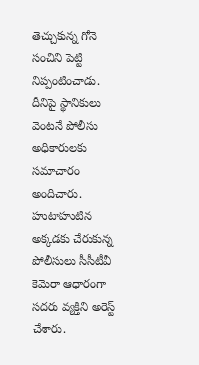తెచ్చుకున్న గోనె సంచిని పెట్టి నిప్పంటించాడు. దీనిపై స్థానికులు వెంటనే పోలీసు అధికారులకు సమాచారం అందిచారు. హుటాహుటిన అక్కడకు చేరుకున్న పోలీసులు సీసీటీవీ కెమెరా ఆధారంగా సదరు వ్యక్తిని అరెస్ట్ చేశారు.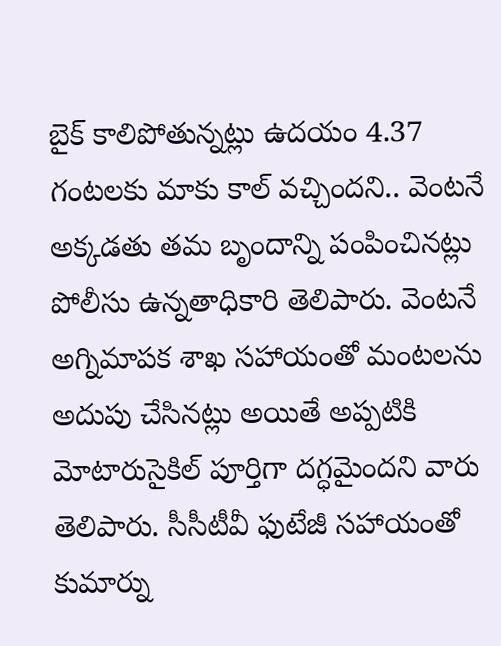బైక్ కాలిపోతున్నట్లు ఉదయం 4.37 గంటలకు మాకు కాల్ వచ్చిందని.. వెంటనే అక్కడతు తమ బృందాన్ని పంపించినట్లు పోలీసు ఉన్నతాధికారి తెలిపారు. వెంటనే అగ్నిమాపక శాఖ సహాయంతో మంటలను అదుపు చేసినట్లు అయితే అప్పటికి మోటారుసైకిల్ పూర్తిగా దగ్ధమైందని వారు తెలిపారు. సీసీటీవీ ఫుటేజీ సహాయంతో కుమార్ను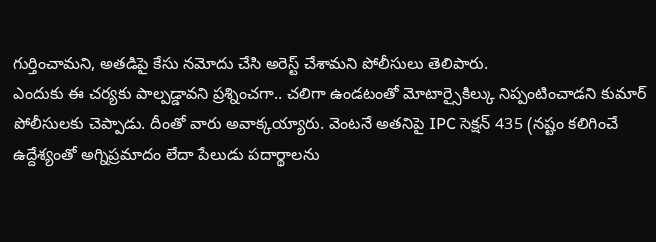గుర్తించామని, అతడిపై కేసు నమోదు చేసి అరెస్ట్ చేశామని పోలీసులు తెలిపారు.
ఎందుకు ఈ చర్యకు పాల్పడ్డావని ప్రశ్నించగా.. చలిగా ఉండటంతో మోటార్సైకిల్కు నిప్పంటించాడని కుమార్ పోలీసులకు చెప్పాడు. దీంతో వారు అవాక్కయ్యారు. వెంటనే అతనిపై IPC సెక్షన్ 435 (నష్టం కలిగించే ఉద్దేశ్యంతో అగ్నిప్రమాదం లేదా పేలుడు పదార్థాలను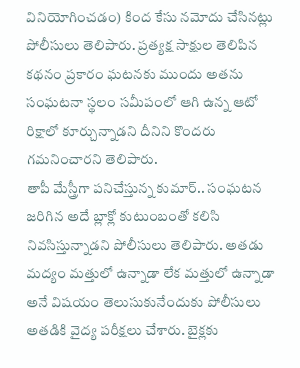వినియోగించడం) కింద కేసు నమోదు చేసినట్లు పోలీసులు తెలిపారు. ప్రత్యక్ష సాక్షుల తెలిపిన కథనం ప్రకారం ఘటనకు ముందు అతను సంఘటనా స్థలం సమీపంలో ఆగి ఉన్న ఆటో రిక్షాలో కూర్చున్నాడని దీనిని కొందరు గమనించారని తెలిపారు.
తాపీ మేస్త్రీగా పనిచేస్తున్న కుమార్.. సంఘటన జరిగిన అదే బ్లాక్లో కుటుంబంతో కలిసి నివసిస్తున్నాడని పోలీసులు తెలిపారు. అతడు మద్యం మత్తులో ఉన్నాడా లేక మత్తులో ఉన్నాడా అనే విషయం తెలుసుకునేందుకు పోలీసులు అతడికి వైద్య పరీక్షలు చేశారు. బైక్లకు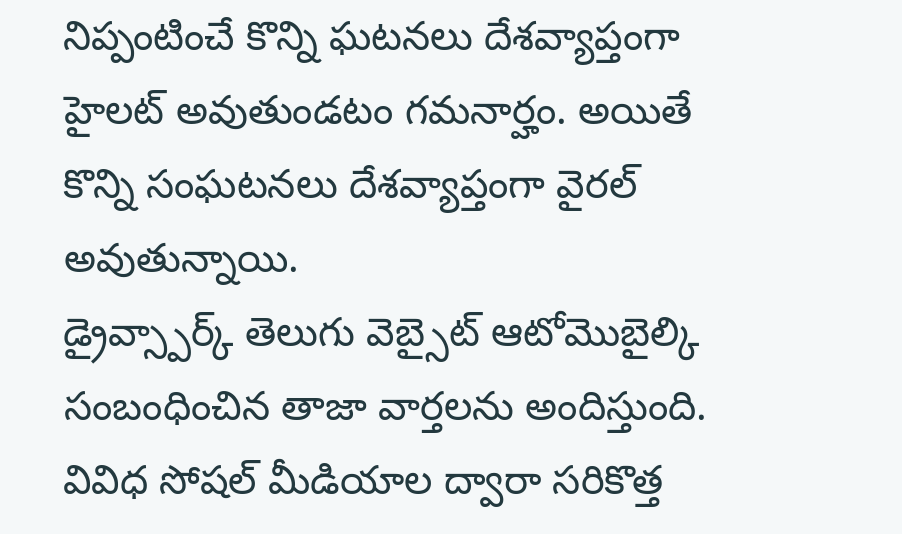నిప్పంటించే కొన్ని ఘటనలు దేశవ్యాప్తంగా హైలట్ అవుతుండటం గమనార్హం. అయితే కొన్ని సంఘటనలు దేశవ్యాప్తంగా వైరల్ అవుతున్నాయి.
డ్రైవ్స్పార్క్ తెలుగు వెబ్సైట్ ఆటోమొబైల్కి సంబంధించిన తాజా వార్తలను అందిస్తుంది. వివిధ సోషల్ మీడియాల ద్వారా సరికొత్త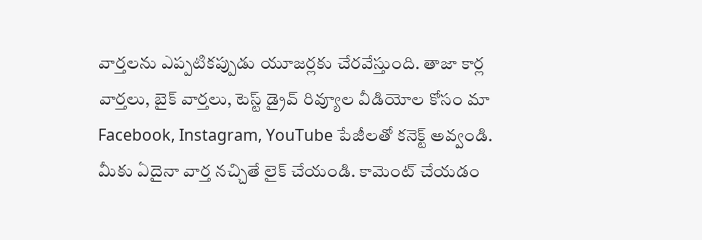వార్తలను ఎప్పటికప్పుడు యూజర్లకు చేరవేస్తుంది. తాజా కార్ల వార్తలు, బైక్ వార్తలు, టెస్ట్ డ్రైవ్ రివ్యూల వీడియోల కోసం మా Facebook, Instagram, YouTube పేజీలతో కనెక్ట్ అవ్వండి. మీకు ఏదైనా వార్త నచ్చితే లైక్ చేయండి. కామెంట్ చేయడం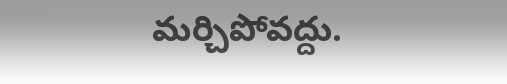మర్చిపోవద్దు.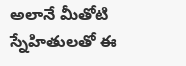అలానే మీతోటి స్నేహితులతో ఈ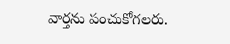వార్తను పంచుకోగలరు.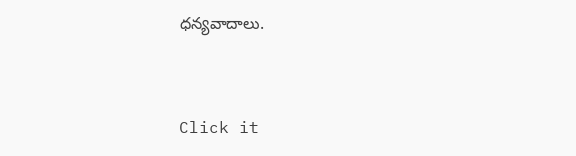ధన్యవాదాలు.


Click it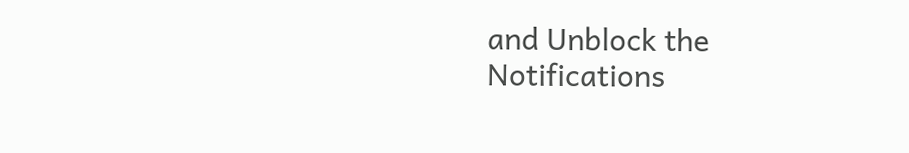and Unblock the Notifications